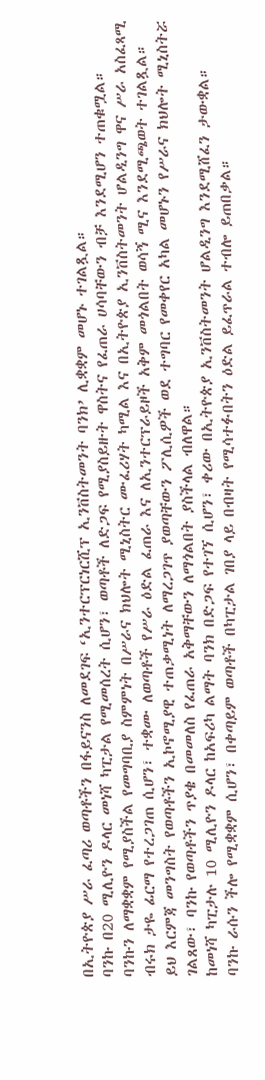በኢትዮጵያ ሥራ ፈጣሪ ወጣቶችን በፋይናንስ ለመደገፍ ‘ኢንተርፕርነርሺፕ ኢንቨስትመንት ባንክ’ ሊቋቋም መሆኑ ተገልጿል።
ባንኩ በ20 ሚሊዮን ዶላር መነሻ ካፒታል የሚመሰረት ሲሆን፣ ወጣቶች ለድጋፍ የሚያስይዙት ዋስትና የፈጠራ ሀሳባቸውን ብቻ እንደሚሆን ተጠቁሟል።
ባንኩን ለማቋቋም የሚያስችል የመግባቢያ ስምምነት በሥራና ክህሎት ሚኒስትር ሙፈሪሃት ካሚል እና በኢትዮጵያ ኢንቨስትመንት ሆልዲንግ ዋና ሥራ አስፈጻሚ ብሩክ ታዬ ፊርማ የተረጋገጠ ሲሆን፣ ተቋሙ ለወጣቶች የሥራ ዕድል ፈጠራ እና ለኢንተርፕራይዞች አቅም መጎልበት ወሳኝ ሚና እንደሚጫወት ተገልጿል።
ይህ እርምጃ መንግስት የወጣቶችን ኢኮኖሚያዊ ተጠቃሚነት ለማረጋገጥ ያወጣቸውን ፖሊሲዎች ወደ ተግባር የመቀየር አካል መሆኑን የሥራና ክህሎት ሚኒስትሯ ገልጸው፣ ባንኩ የወጣቶችን ጥያቄ በመመለስ የፈጠራ አቅማቸውን ለማጎልበት ያስችላል ብለዋል።
ከመነሻ ካፒታሉ 10 ሚሊዮን ዶላር ከአፍሪካ ልማት ባንክ በድጋፍ የተገኘ ሲሆን፣ ቀሪው በኢትዮጵያ ኢንቨስትመንት ሆልዲንግ እንደሚሸፈን ታውቋል።
ባንኩ ራሱን ችሎ የሚቋቋም ሲሆን፣ በቀጣይም ወጣቶች በካፒታል ገበያ ላይ በብዛት የሚሳተፉበትን ዕድል ይፈጥራል ተብሎ ይጠበቃል።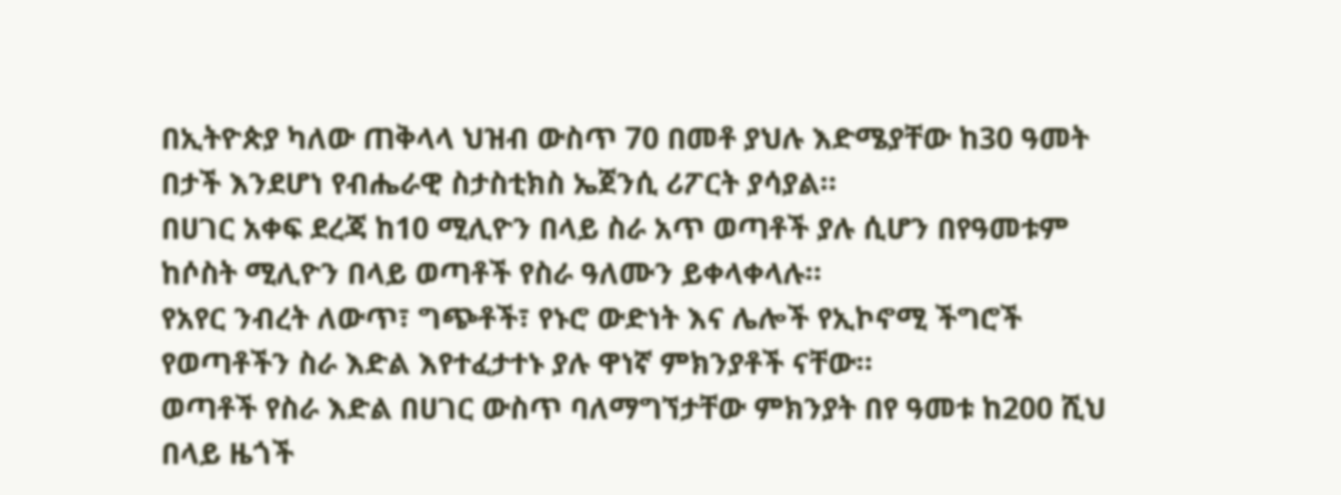በኢትዮጵያ ካለው ጠቅላላ ህዝብ ውስጥ 70 በመቶ ያህሉ እድሜያቸው ከ30 ዓመት በታች እንደሆነ የብሔራዊ ስታስቲክስ ኤጀንሲ ሪፖርት ያሳያል።
በሀገር አቀፍ ደረጃ ከ10 ሚሊዮን በላይ ስራ አጥ ወጣቶች ያሉ ሲሆን በየዓመቱም ከሶስት ሚሊዮን በላይ ወጣቶች የስራ ዓለሙን ይቀላቀላሉ።
የአየር ንብረት ለውጥ፣ ግጭቶች፣ የኑሮ ውድነት እና ሌሎች የኢኮኖሚ ችግሮች የወጣቶችን ስራ እድል እየተፈታተኑ ያሉ ዋነኛ ምክንያቶች ናቸው።
ወጣቶች የስራ እድል በሀገር ውስጥ ባለማግኘታቸው ምክንያት በየ ዓመቱ ከ200 ሺህ በላይ ዜጎች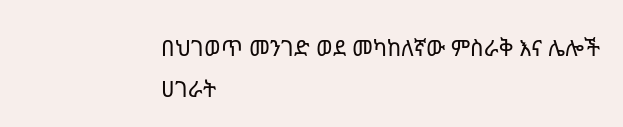በህገወጥ መንገድ ወደ መካከለኛው ምስራቅ እና ሌሎች ሀገራት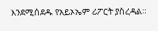እንደሚሰደዱ የአይኦኤም ሪፖርት ያስረዳል።